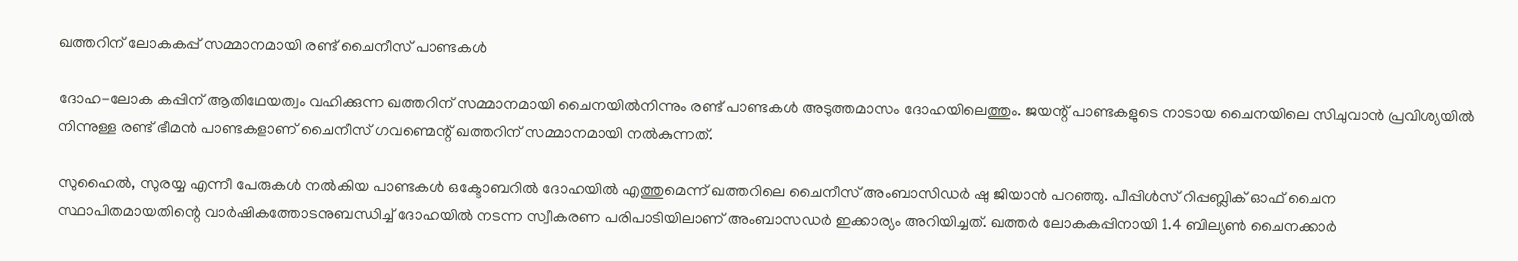ഖത്തറിന് ലോകകപ്പ് സമ്മാനമായി രണ്ട് ചൈനീസ് പാണ്ടകള്‍

ദോഹ-ലോക കപ്പിന് ആതിഥേയത്വം വഹിക്കുന്ന ഖത്തറിന് സമ്മാനമായി ചൈനയില്‍നിന്നും രണ്ട് പാണ്ടകള്‍ അടുത്തമാസം ദോഹയിലെത്തും. ജയന്റ് പാണ്ടകളുടെ നാടായ ചൈനയിലെ സിചുവാന്‍ പ്രവിശ്യയില്‍ നിന്നുള്ള രണ്ട് ഭീമന്‍ പാണ്ടകളാണ് ചൈനീസ് ഗവണ്മെന്റ് ഖത്തറിന് സമ്മാനമായി നല്‍കുന്നത്.

സുഹൈല്‍, സുരയ്യ എന്നീ പേരുകള്‍ നല്‍കിയ പാണ്ടകള്‍ ഒക്ടോബറില്‍ ദോഹയില്‍ എത്തുമെന്ന് ഖത്തറിലെ ചൈനീസ് അംബാസിഡര്‍ ഷു ജിയാന്‍ പറഞ്ഞു. പീപ്പിള്‍സ് റിപ്പബ്ലിക് ഓഫ് ചൈന സ്ഥാപിതമായതിന്റെ വാര്‍ഷികത്തോടനുബന്ധിച്ച് ദോഹയില്‍ നടന്ന സ്വീകരണ പരിപാടിയിലാണ് അംബാസഡര്‍ ഇക്കാര്യം അറിയിച്ചത്. ഖത്തര്‍ ലോകകപ്പിനായി 1.4 ബില്യണ്‍ ചൈനക്കാര്‍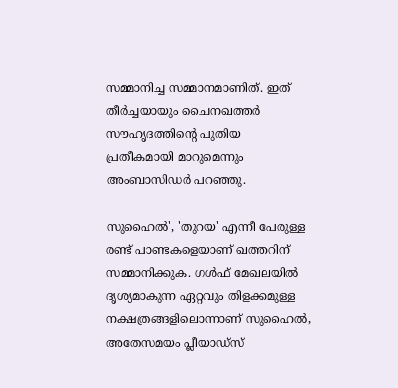സമ്മാനിച്ച സമ്മാനമാണിത്. ഇത് തീര്‍ച്ചയായും ചൈനഖത്തര്‍ സൗഹൃദത്തിന്റെ പുതിയ പ്രതീകമായി മാറുമെന്നും അംബാസിഡര്‍ പറഞ്ഞു.

സുഹൈല്‍', 'തുറയ' എന്നീ പേരുള്ള രണ്ട് പാണ്ടകളെയാണ് ഖത്തറിന് സമ്മാനിക്കുക. ഗള്‍ഫ് മേഖലയില്‍ ദൃശ്യമാകുന്ന ഏറ്റവും തിളക്കമുള്ള നക്ഷത്രങ്ങളിലൊന്നാണ് സുഹൈല്‍, അതേസമയം പ്ലീയാഡ്‌സ്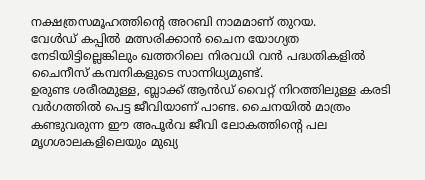നക്ഷത്രസമൂഹത്തിന്റെ അറബി നാമമാണ് തുറയ.
വേള്‍ഡ് കപ്പില്‍ മത്സരിക്കാന്‍ ചൈന യോഗ്യത നേടിയിട്ടില്ലെങ്കിലും ഖത്തറിലെ നിരവധി വന്‍ പദ്ധതികളില്‍ ചൈനീസ് കമ്പനികളുടെ സാന്നിധ്യമുണ്ട്.
ഉരുണ്ട ശരീരമുള്ള, ബ്ലാക്ക് ആന്‍ഡ് വൈറ്റ് നിറത്തിലുള്ള കരടി വര്‍ഗത്തില്‍ പെട്ട ജീവിയാണ് പാണ്ട. ചൈനയില്‍ മാത്രം കണ്ടുവരുന്ന ഈ അപൂര്‍വ ജീവി ലോകത്തിന്റെ പല മൃഗശാലകളിലെയും മുഖ്യ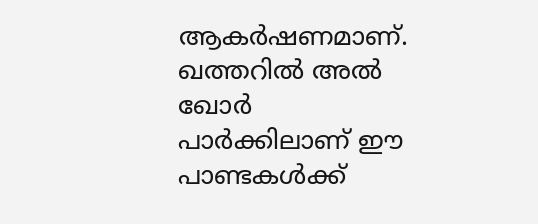ആകര്‍ഷണമാണ്. ഖത്തറില്‍ അല്‍ ഖോര്‍ പാര്‍ക്കിലാണ് ഈ പാണ്ടകള്‍ക്ക്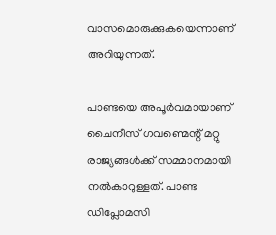വാസമൊരുക്കുകയെന്നാണ് അറിയുന്നത്.

പാണ്ടയെ അപൂര്‍വമായാണ് ചൈനീസ് ഗവണ്മെന്റ് മറ്റു രാജ്യങ്ങള്‍ക്ക് സമ്മാനമായി നല്‍കാറുള്ളത്. പാണ്ട ഡിപ്ലോമസി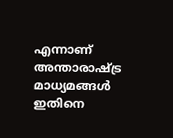എന്നാണ് അന്താരാഷ്ട്ര മാധ്യമങ്ങള്‍ ഇതിനെ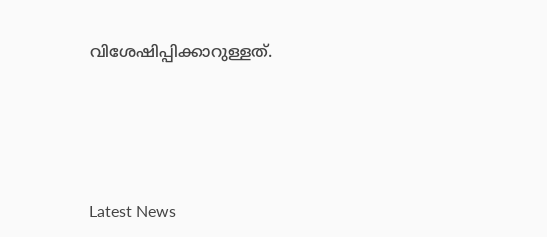വിശേഷിപ്പിക്കാറുള്ളത്.





Latest News